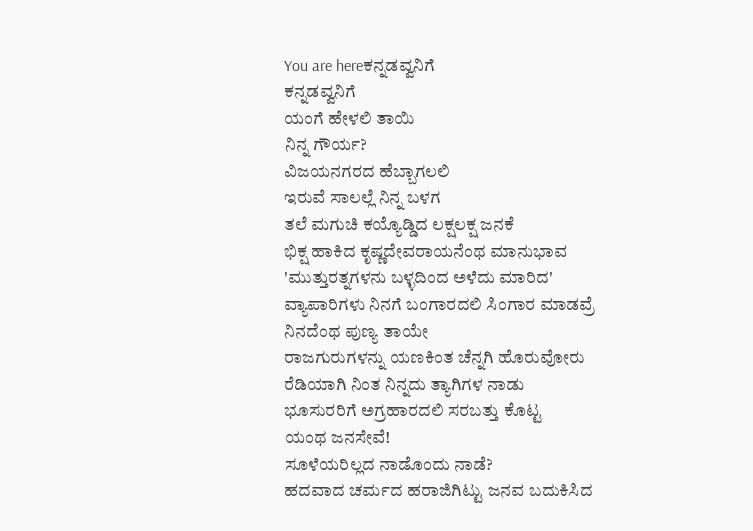You are hereಕನ್ನಡವ್ವನಿಗೆ
ಕನ್ನಡವ್ವನಿಗೆ
ಯಂಗೆ ಹೇಳಲಿ ತಾಯಿ
ನಿನ್ನ ಗೌರ್ಯ?
ವಿಜಯನಗರದ ಹೆಬ್ಬಾಗಲಲಿ
ಇರುವೆ ಸಾಲಲ್ಲೆ ನಿನ್ನ ಬಳಗ
ತಲೆ ಮಗುಚಿ ಕಯ್ಯೊಡ್ಡಿದ ಲಕ್ಷಲಕ್ಷ ಜನಕೆ
ಭಿಕ್ಷ ಹಾಕಿದ ಕೃಷ್ಣದೇವರಾಯನೆಂಥ ಮಾನುಭಾವ
'ಮುತ್ತುರತ್ನಗಳನು ಬಳ್ಳದಿಂದ ಅಳೆದು ಮಾರಿದ'
ವ್ಯಾಪಾರಿಗಳು ನಿನಗೆ ಬಂಗಾರದಲಿ ಸಿಂಗಾರ ಮಾಡವ್ರೆ
ನಿನದೆಂಥ ಪುಣ್ಯ ತಾಯೇ
ರಾಜಗುರುಗಳನ್ನು ಯಣಕಿಂತ ಚೆನ್ನಗಿ ಹೊರುವೋರು
ರೆಡಿಯಾಗಿ ನಿಂತ ನಿನ್ನದು ತ್ಯಾಗಿಗಳ ನಾಡು
ಭೂಸುರರಿಗೆ ಅಗ್ರಹಾರದಲಿ ಸರಬತ್ತು ಕೊಟ್ಟ
ಯಂಥ ಜನಸೇವೆ!
ಸೂಳೆಯರಿಲ್ಲದ ನಾಡೊಂದು ನಾಡೆ?
ಹದವಾದ ಚರ್ಮದ ಹರಾಜಿಗಿಟ್ಟು ಜನವ ಬದುಕಿಸಿದ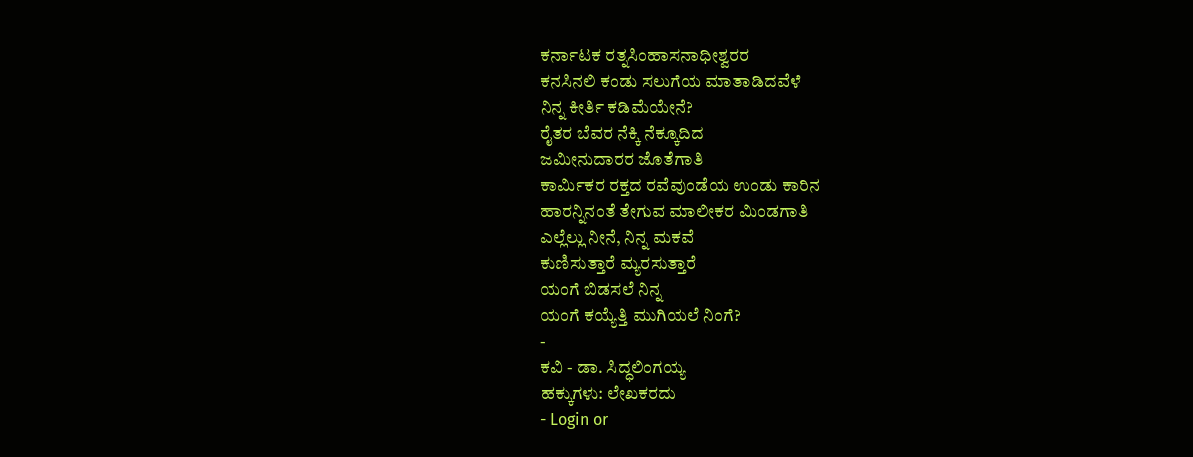ಕರ್ನಾಟಕ ರತ್ನಸಿಂಹಾಸನಾಧೀಶ್ವರರ
ಕನಸಿನಲಿ ಕಂಡು ಸಲುಗೆಯ ಮಾತಾಡಿದವೆಳೆ
ನಿನ್ನ ಕೀರ್ತಿ ಕಡಿಮೆಯೇನೆ?
ರೈತರ ಬೆವರ ನೆಕ್ಕಿ ನೆಕ್ಕೂದಿದ
ಜಮೀನುದಾರರ ಜೊತೆಗಾತಿ
ಕಾರ್ಮಿಕರ ರಕ್ತದ ರವೆವುಂಡೆಯ ಉಂಡು ಕಾರಿನ
ಹಾರನ್ನಿನಂತೆ ತೇಗುವ ಮಾಲೀಕರ ಮಿಂಡಗಾತಿ
ಎಲ್ಲೆಲ್ಲು ನೀನೆ, ನಿನ್ನ ಮಕವೆ
ಕುಣಿಸುತ್ತಾರೆ ಮ್ಯರಸುತ್ತಾರೆ
ಯಂಗೆ ಬಿಡಸಲೆ ನಿನ್ನ
ಯಂಗೆ ಕಯ್ಯೆತ್ತಿ ಮುಗಿಯಲೆ ನಿಂಗೆ?
-
ಕವಿ - ಡಾ. ಸಿದ್ಧಲಿಂಗಯ್ಯ
ಹಕ್ಕುಗಳು: ಲೇಖಕರದು
- Login or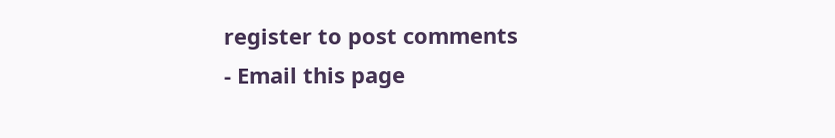register to post comments
- Email this page